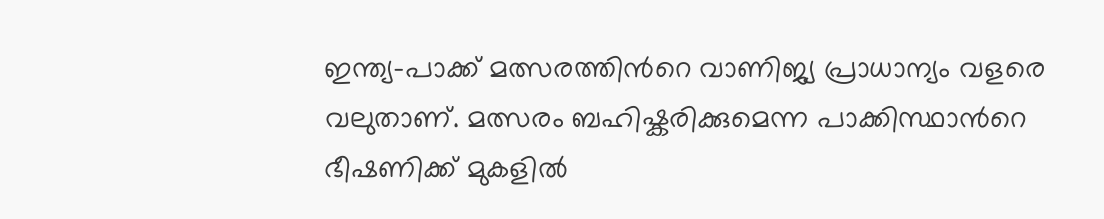ഇന്ത്യ–പാക്ക് മത്സരത്തിന്‍റെ വാണിജ്യ പ്രാധാന്യം വളരെ വലുതാണ്. മത്സരം ബഹിഷ്കരിക്കുമെന്ന പാക്കിസ്ഥാന്‍റെ ഭീഷണിക്ക് മുകളില്‍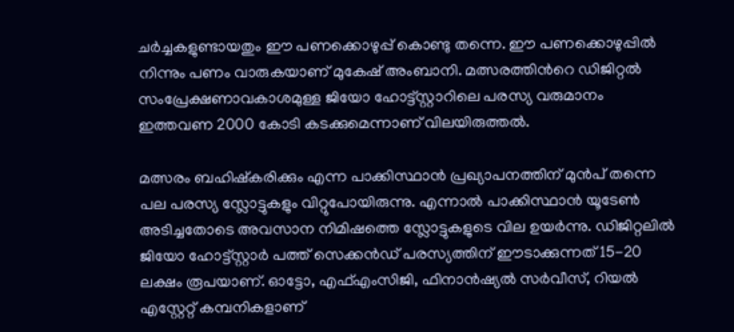ചര്‍ച്ചകളുണ്ടായതും ഈ പണക്കൊഴുപ്പ് കൊണ്ടു തന്നെ. ഈ പണക്കൊഴുപ്പില്‍ നിന്നും പണം വാരുകയാണ് മുകേഷ് അംബാനി. മത്സരത്തിന്‍റെ ഡിജിറ്റല്‍ സംപ്രേക്ഷണാവകാശമുള്ള ജിയോ ഹോട്ട്സ്റ്റാറിലെ പരസ്യ വരുമാനം ഇത്തവണ 2000 കോടി കടക്കുമെന്നാണ് വിലയിരുത്തല്‍.

മത്സരം ബഹിഷ്കരിക്കും എന്ന പാക്കിസ്ഥാന്‍ പ്രഖ്യാപനത്തിന് മുന്‍പ് തന്നെ പല പരസ്യ സ്ലോട്ടുകളും വിറ്റുപോയിരുന്നു. എന്നാല്‍ പാക്കിസ്ഥാന്‍ യൂടേണ്‍ അടിച്ചതോടെ അവസാന നിമിഷത്തെ സ്ലോട്ടുകളുടെ വില ഉയര്‍ന്നു. ഡിജിറ്റലില്‍ ജിയോ ഹോട്ട്സ്റ്റാര്‍ പത്ത് സെക്കന്‍ഡ് പരസ്യത്തിന് ഈടാക്കുന്നത് 15-20 ലക്ഷം രൂപയാണ്. ഓട്ടോ, എഫ്എംസിജി, ഫിനാന്‍ഷ്യല്‍ സര്‍വീസ്, റിയല്‍ എസ്റ്റേറ്റ് കമ്പനികളാണ്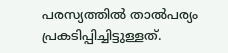പരസ്യത്തില്‍ താല്‍പര്യം പ്രകടിപ്പിച്ചിട്ടുള്ളത്.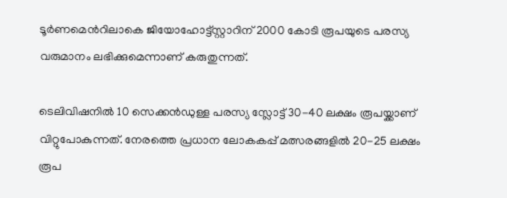ടൂര്‍ണമെന്‍റിലാകെ ജിയോഹോട്ട്സ്റ്റാറിന് 2000 കോടി രൂപയുടെ പരസ്യ വരുമാനം ലഭിക്കുമെന്നാണ് കരുതുന്നത്.

ടെലിവിഷനില്‍ 10 സെക്കന്‍ഡുള്ള പരസ്യ സ്ലോട്ട് 30-40 ലക്ഷം രൂപയ്ക്കാണ് വിറ്റുപോകുന്നത്. നേരത്തെ പ്രധാന ലോകകപ്പ് മത്സരങ്ങളില്‍ 20-25 ലക്ഷം രൂപ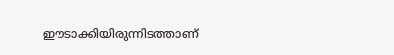ഈടാക്കിയിരുന്നിടത്താണ്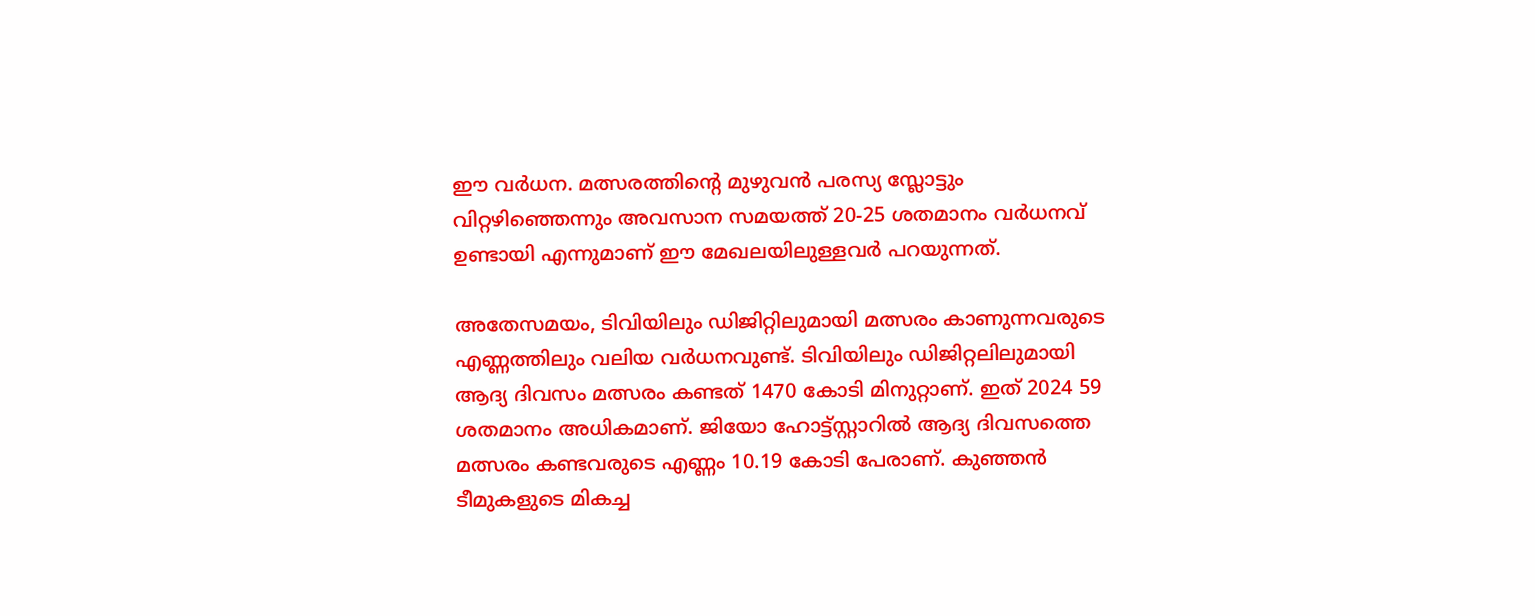ഈ വര്‍ധന. മത്സരത്തിന്‍റെ മുഴുവന്‍ പരസ്യ സ്ലോട്ടും വിറ്റഴിഞ്ഞെന്നും അവസാന സമയത്ത് 20-25 ശതമാനം വര്‍ധനവ് ഉണ്ടായി എന്നുമാണ് ഈ മേഖലയിലുള്ളവര്‍ പറയുന്നത്.

അതേസമയം, ടിവിയിലും ഡിജിറ്റിലുമായി മത്സരം കാണുന്നവരുടെ എണ്ണത്തിലും വലിയ വര്‍ധനവുണ്ട്. ടിവിയിലും ഡിജിറ്റലിലുമായി ആദ്യ ദിവസം മത്സരം കണ്ടത് 1470 കോടി മിനുറ്റാണ്. ഇത് 2024 59 ശതമാനം അധികമാണ്. ജിയോ ഹോട്ട്സ്റ്റാറില്‍ ആദ്യ ദിവസത്തെ മത്സരം കണ്ടവരുടെ എണ്ണം 10.19 കോടി പേരാണ്. കുഞ്ഞന്‍ ടീമുകളുടെ മികച്ച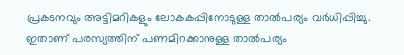പ്രകടനവും അട്ടിമറികളും ലോകകപ്പിനോടുള്ള താല്‍പര്യം വര്‍ധിപ്പിച്ചു. ഇതാണ് പരസ്യത്തിന് പണമിറക്കാനുള്ള താല്‍പര്യം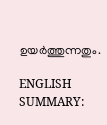ഉയര്‍ത്തുന്നതും.

ENGLISH SUMMARY: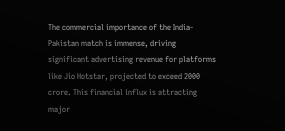The commercial importance of the India-Pakistan match is immense, driving significant advertising revenue for platforms like Jio Hotstar, projected to exceed 2000 crore. This financial influx is attracting major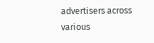advertisers across various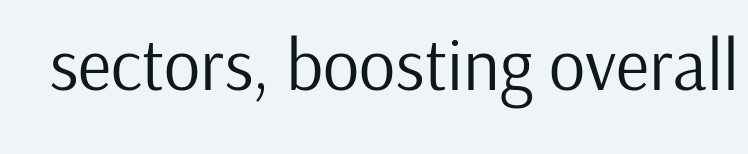sectors, boosting overall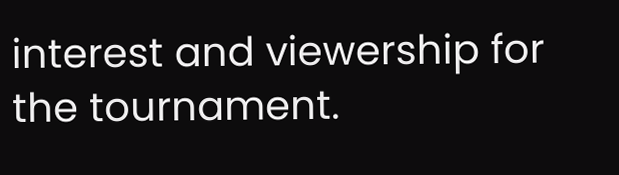interest and viewership for the tournament.